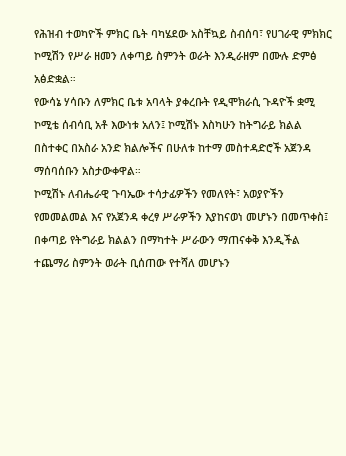የሕዝብ ተወካዮች ምክር ቤት ባካሄደው አስቸኳይ ስብሰባ፣ የሀገራዊ ምክክር ኮሚሽን የሥራ ዘመን ለቀጣይ ስምንት ወራት እንዲራዘም በሙሉ ድምፅ አፅድቋል።
የውሳኔ ሃሳቡን ለምክር ቤቱ አባላት ያቀረቡት የዲሞክራሲ ጉዳዮች ቋሚ ኮሚቴ ሰብሳቢ አቶ እውነቱ አለን፤ ኮሚሽኑ እስካሁን ከትግራይ ክልል በስተቀር በአስራ አንድ ክልሎችና በሁለቱ ከተማ መስተዳድሮች አጀንዳ ማሰባሰቡን አስታውቀዋል።
ኮሚሽኑ ለብሔራዊ ጉባኤው ተሳታፊዎችን የመለየት፣ አወያዮችን የመመልመል እና የአጀንዳ ቀረፃ ሥራዎችን እያከናወነ መሆኑን በመጥቀስ፤ በቀጣይ የትግራይ ክልልን በማካተት ሥራውን ማጠናቀቅ እንዲችል ተጨማሪ ስምንት ወራት ቢሰጠው የተሻለ መሆኑን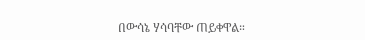በውሳኔ ሃሳባቸው ጠይቀዋል።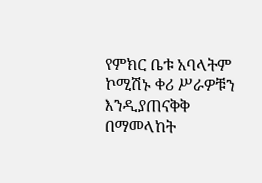የምክር ቤቱ አባላትም ኮሚሽኑ ቀሪ ሥራዎቹን እንዲያጠናቅቅ በማመላከት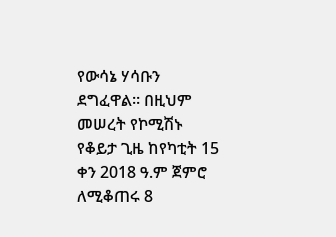የውሳኔ ሃሳቡን ደግፈዋል። በዚህም መሠረት የኮሚሽኑ የቆይታ ጊዜ ከየካቲት 15 ቀን 2018 ዓ.ም ጀምሮ ለሚቆጠሩ 8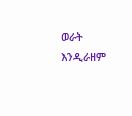ወራት እንዲራዘም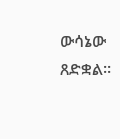ውሳኔው ጸድቋል።